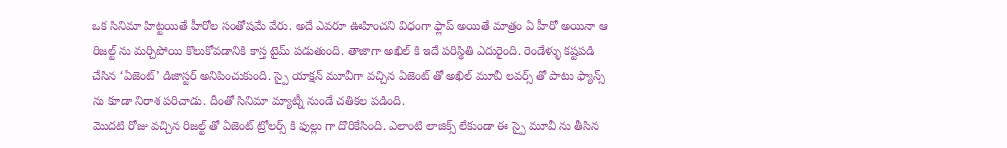ఒక సినిమా హిట్టయితే హీరోల సంతోషమే వేరు. అదే ఎవరూ ఊహించని విధంగా ఫ్లాప్ అయితే మాత్రం ఏ హీరో అయినా ఆ రిజల్ట్ ను మర్చిపోయి కొలుకోవడానికి కాస్త టైమ్ పడుతుంది. తాజాగా అఖిల్ కి ఇదే పరిస్థితి ఎదురైంది. రెండేళ్ళు కష్టపడి చేసిన ‘ఏజెంట్’ డిజాస్టర్ అనిపించుకుంది. స్పై యాక్షన్ మూవీగా వచ్చిన ఏజెంట్ తో అఖిల్ మూవీ లవర్స్ తో పాటు ఫ్యాన్స్ ను కూడా నిరాశ పరిచాడు. దీంతో సినిమా మ్యాట్నీ నుండే చతికల పడింది.
మొదటి రోజు వచ్చిన రిజల్ట్ తో ఏజెంట్ ట్రోలర్స్ కి ఫుల్లు గా దొరికేసింది. ఎలాంటి లాజిక్స్ లేకుండా ఈ స్పై మూవీ ను తీసిన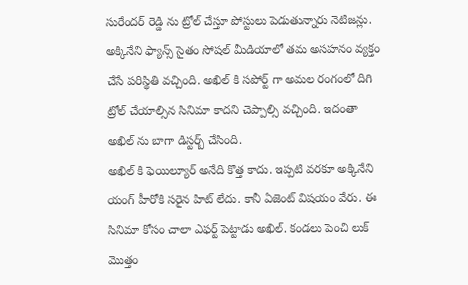సురేందర్ రెడ్డి ను ట్రోల్ చేస్తూ పోస్టులు పెడుతున్నారు నెటిజన్లు. అక్కినేని ఫ్యాన్స్ సైతం సోషల్ మీడియాలో తమ అసహనం వ్యక్తం చేసే పరిస్థితి వచ్చింది. అఖిల్ కి సపోర్ట్ గా అమల రంగంలో దిగి ట్రోల్ చేయాల్సిన సినిమా కాదని చెప్పాల్సి వచ్చింది. ఇదంతా అఖిల్ ను బాగా డిస్టర్బ్ చేసింది.
అఖిల్ కి ఫెయిల్యూర్ అనేది కొత్త కాదు. ఇప్పటి వరకూ అక్కినేని యంగ్ హీరోకి సరైన హిట్ లేదు. కానీ ఏజెంట్ విషయం వేరు. ఈ సినిమా కోసం చాలా ఎఫర్ట్ పెట్టాడు అఖిల్. కండలు పెంచి లుక్ మొత్తం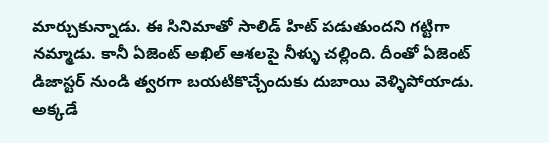మార్చుకున్నాడు. ఈ సినిమాతో సాలిడ్ హిట్ పడుతుందని గట్టిగా నమ్మాడు. కానీ ఏజెంట్ అఖిల్ ఆశలపై నీళ్ళు చల్లింది. దీంతో ఏజెంట్ డిజాస్టర్ నుండి త్వరగా బయటికొచ్చేందుకు దుబాయి వెళ్ళిపోయాడు. అక్కడే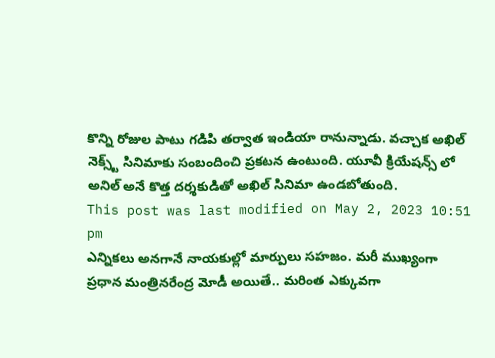కొన్ని రోజుల పాటు గడిపి తర్వాత ఇండియా రానున్నాడు. వచ్చాక అఖిల్ నెక్స్ట్ సినిమాకు సంబందించి ప్రకటన ఉంటుంది. యూవీ క్రియేషన్స్ లో అనిల్ అనే కొత్త దర్శకుడితో అఖిల్ సినిమా ఉండబోతుంది.
This post was last modified on May 2, 2023 10:51 pm
ఎన్నికలు అనగానే నాయకుల్లో మార్పులు సహజం. మరీ ముఖ్యంగా ప్రధాన మంత్రినరేంద్ర మోడీ అయితే.. మరింత ఎక్కువగా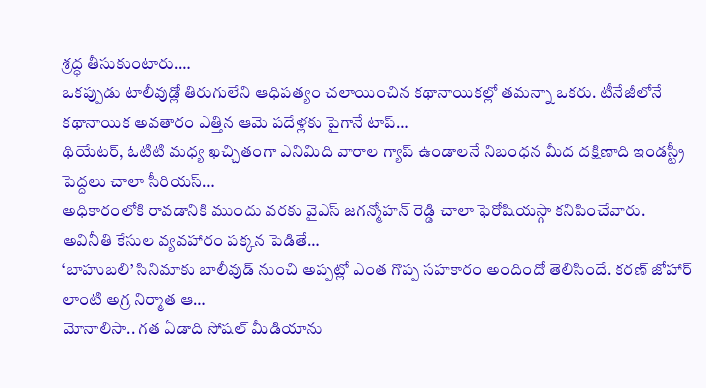శ్రద్ధ తీసుకుంటారు.…
ఒకప్పుడు టాలీవుడ్లో తిరుగులేని ఆధిపత్యం చలాయించిన కథానాయికల్లో తమన్నా ఒకరు. టీనేజీలోనే కథానాయిక అవతారం ఎత్తిన ఆమె పదేళ్లకు పైగానే టాప్…
థియేటర్, ఓటిటి మధ్య ఖచ్చితంగా ఎనిమిది వారాల గ్యాప్ ఉండాలనే నిబంధన మీద దక్షిణాది ఇండస్ట్రీ పెద్దలు చాలా సీరియస్…
అధికారంలోకి రావడానికి ముందు వరకు వైఎస్ జగన్మోహన్ రెడ్డి చాలా ఫెరోషియస్గా కనిపించేవారు. అవినీతి కేసుల వ్యవహారం పక్కన పెడితే…
‘బాహుబలి’ సినిమాకు బాలీవుడ్ నుంచి అప్పట్లో ఎంత గొప్ప సహకారం అందిందో తెలిసిందే. కరణ్ జోహార్ లాంటి అగ్ర నిర్మాత ఆ…
మోనాలిసా.. గత ఏడాది సోషల్ మీడియాను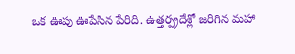ఒక ఊపు ఊపేసిన పేరిది. ఉత్తర్ప్రదేశ్లో జరిగిన మహా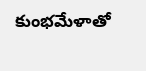కుంభమేళాతో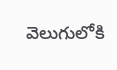వెలుగులోకి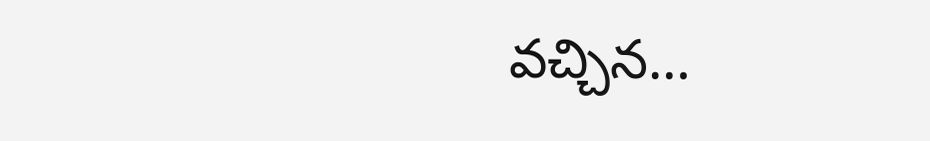వచ్చిన…